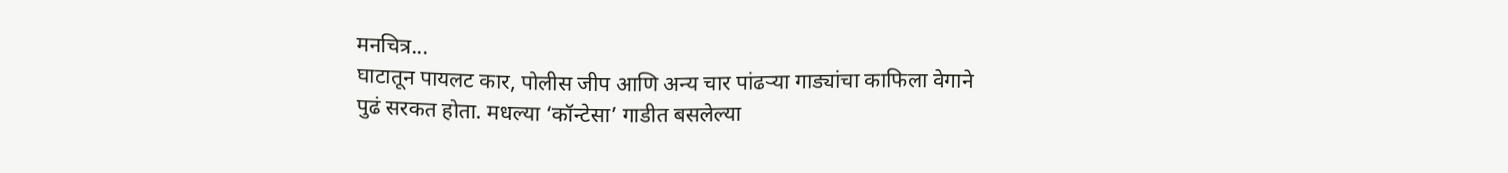मनचित्र...
घाटातून पायलट कार, पोलीस जीप आणि अन्य चार पांढऱ्या गाड्यांचा काफिला वेगाने पुढं सरकत होता. मधल्या ‘कॉन्टेसा’ गाडीत बसलेल्या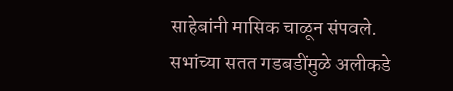साहेबांनी मासिक चाळून संपवले. सभांच्या सतत गडबडींमुळे अलीकडे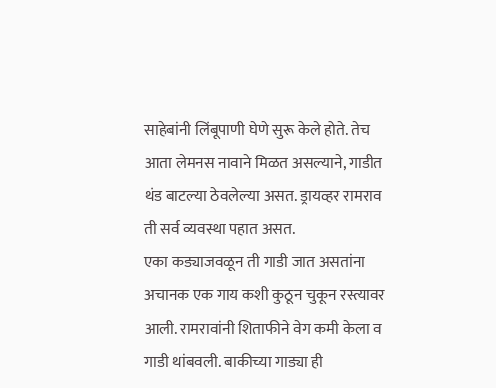साहेबांनी लिंबूपाणी घेणे सुरू केले होते. तेच आता लेमनस नावाने मिळत असल्याने, गाडीत थंड बाटल्या ठेवलेल्या असत. ड्रायव्हर रामराव ती सर्व व्यवस्था पहात असत.
एका कड्याजवळून ती गाडी जात असतांना अचानक एक गाय कशी कुठून चुकून रस्त्यावर आली. रामरावांनी शिताफीने वेग कमी केला व गाडी थांबवली. बाकीच्या गाड्या ही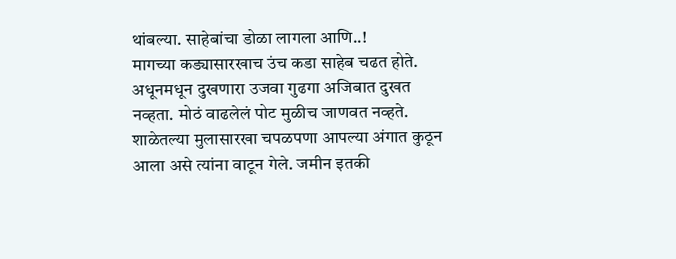थांबल्या. साहेबांचा डोळा लागला आणि..!
मागच्या कड्यासारखाच उंच कडा साहेब चढत होते. अधूनमधून दुखणारा उजवा गुढगा अजिबात दुखत नव्हता. मोठं वाढलेलं पोट मुळीच जाणवत नव्हते. शाळेतल्या मुलासारखा चपळपणा आपल्या अंगात कुठून आला असे त्यांना वाटून गेले. जमीन इतकी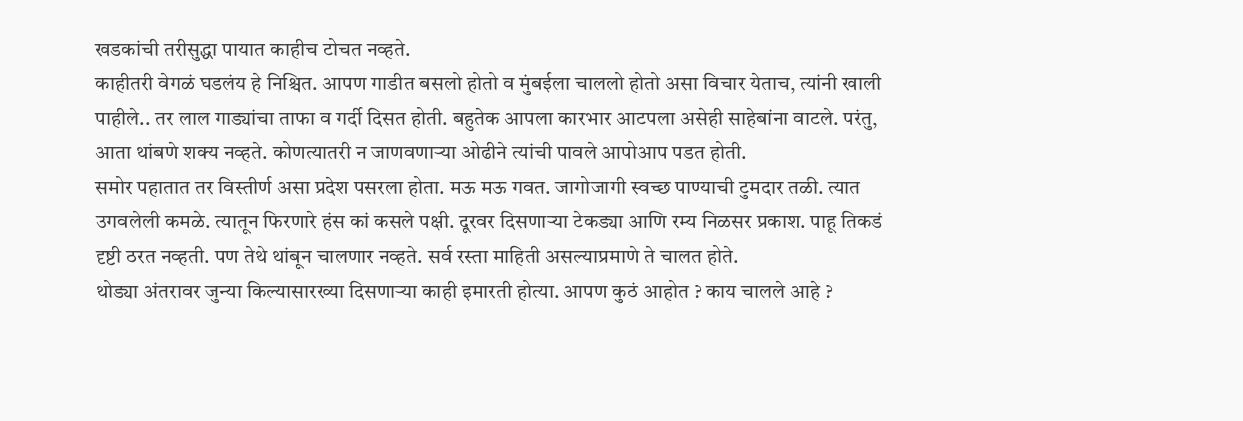खडकांची तरीसुद्धा पायात काहीच टोचत नव्हते.
काहीतरी वेगळं घडलंय हे निश्चित. आपण गाडीत बसलो होतो व मुंबईला चाललो होतो असा विचार येताच, त्यांनी खाली पाहीले.. तर लाल गाड्यांचा ताफा व गर्दी दिसत होती. बहुतेक आपला कारभार आटपला असेही साहेबांना वाटले. परंतु, आता थांबणे शक्य नव्हते. कोणत्यातरी न जाणवणाऱ्या ओढीने त्यांची पावले आपोआप पडत होती.
समोर पहातात तर विस्तीर्ण असा प्रदेश पसरला होता. मऊ मऊ गवत. जागोजागी स्वच्छ पाण्याची टुमदार तळी. त्यात उगवलेली कमळे. त्यातून फिरणारे हंस कां कसले पक्षी. दूरवर दिसणाऱ्या टेकड्या आणि रम्य निळसर प्रकाश. पाहू तिकडं दृष्टी ठरत नव्हती. पण तेथे थांबून चालणार नव्हते. सर्व रस्ता माहिती असल्याप्रमाणे ते चालत होते.
थोड्या अंतरावर जुन्या किल्यासारख्या दिसणाऱ्या काही इमारती होत्या. आपण कुठं आहोत ? काय चालले आहे ?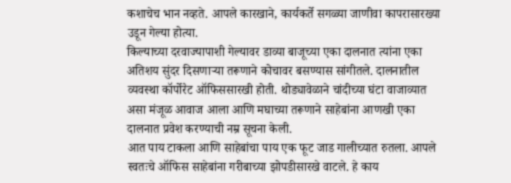कशाचेच भान नव्हते. आपले कारखाने, कार्यकर्ते सगळ्या जाणीवा कापरासारख्या उडून गेल्या होत्या.
किल्याच्या दरवाज्यापाशी गेल्यावर डाव्या बाजूच्या एका दालनात त्यांना एका अतिशय सुंदर दिसणाऱ्या तरूणाने कोचावर बसण्यास सांगीतले. दालनातील व्यवस्था कॉर्पोरेट ऑफिससारखी होती. थोड्यावेळाने चांदीच्या घंटा वाजाव्यात असा मंजूळ आवाज आला आणि मघाच्या तरूणाने साहेबांना आणखी एका दालनात प्रवेश करण्याची नम्र सूचना केली.
आत पाय टाकला आणि साहेबांचा पाय एक फूट जाड गालीच्यात रुतला. आपले स्वतःचे ऑफिस साहेबांना गरीबाच्या झोपडीसारखे वाटले. हे काय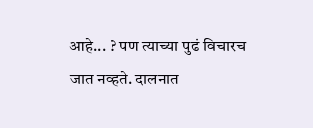आहे... ? पण त्याच्या पुढं विचारच जात नव्हते. दालनात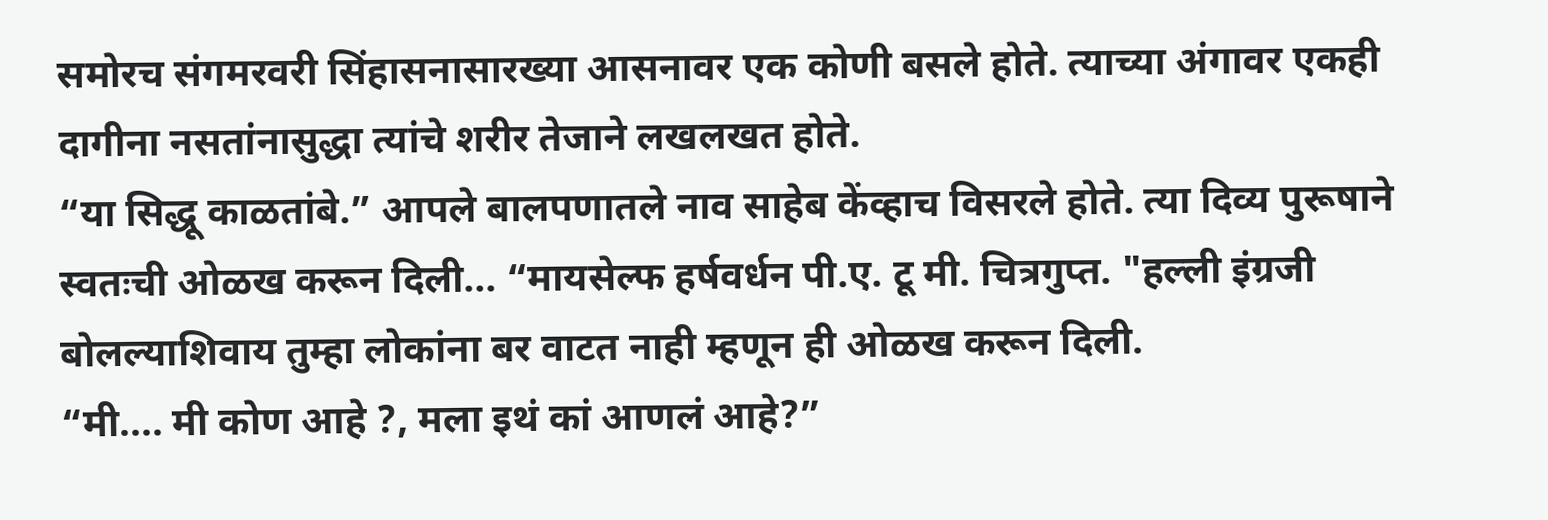समोरच संगमरवरी सिंहासनासारख्या आसनावर एक कोणी बसले होते. त्याच्या अंगावर एकही दागीना नसतांनासुद्धा त्यांचे शरीर तेजाने लखलखत होते.
“या सिद्धू काळतांबे.” आपले बालपणातले नाव साहेब केंव्हाच विसरले होते. त्या दिव्य पुरूषाने स्वतःची ओळख करून दिली... “मायसेल्फ हर्षवर्धन पी.ए. टू मी. चित्रगुप्त. "हल्ली इंग्रजी बोलल्याशिवाय तुम्हा लोकांना बर वाटत नाही म्हणून ही ओळख करून दिली.
“मी.... मी कोण आहे ?, मला इथं कां आणलं आहे?”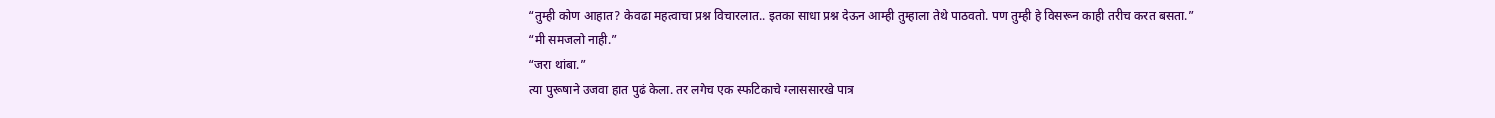“तुम्ही कोण आहात? केवढा महत्वाचा प्रश्न विचारलात.. इतका साधा प्रश्न देऊन आम्ही तुम्हाला तेथे पाठवतो. पण तुम्ही हे विसरून काही तरीच करत बसता.”
“मी समजलो नाही.”
“जरा थांबा.”
त्या पुरूषाने उजवा हात पुढं केला. तर लगेच एक स्फटिकाचे ग्लाससारखे पात्र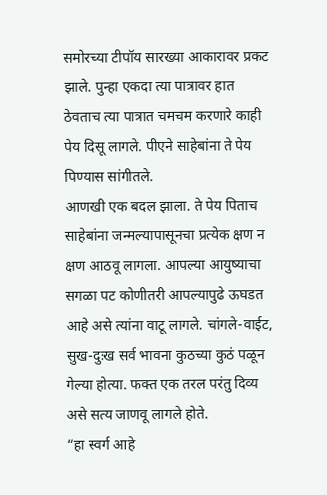समोरच्या टीपॉय सारख्या आकारावर प्रकट झाले. पुन्हा एकदा त्या पात्रावर हात ठेवताच त्या पात्रात चमचम करणारे काही पेय दिसू लागले. पीएने साहेबांना ते पेय पिण्यास सांगीतले.
आणखी एक बदल झाला. ते पेय पिताच साहेबांना जन्मल्यापासूनचा प्रत्येक क्षण न क्षण आठवू लागला. आपल्या आयुष्याचा सगळा पट कोणीतरी आपल्यापुढे ऊघडत आहे असे त्यांना वाटू लागले. चांगले-वाईट, सुख-दुःख सर्व भावना कुठच्या कुठं पळून गेल्या होत्या. फक्त एक तरल परंतु दिव्य असे सत्य जाणवू लागले होते.
“हा स्वर्ग आहे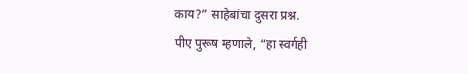काय?” साहेबांचा दुसरा प्रश्न.
पीए पुरूष म्हणाले, “हा स्वर्गही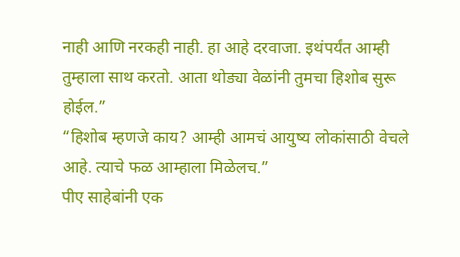नाही आणि नरकही नाही. हा आहे दरवाजा. इथंपर्यंत आम्ही तुम्हाला साथ करतो. आता थोड्या वेळांनी तुमचा हिशोब सुरू होईल.”
“हिशोब म्हणजे काय? आम्ही आमचं आयुष्य लोकांसाठी वेचले आहे. त्याचे फळ आम्हाला मिळेलच.”
पीए साहेबांनी एक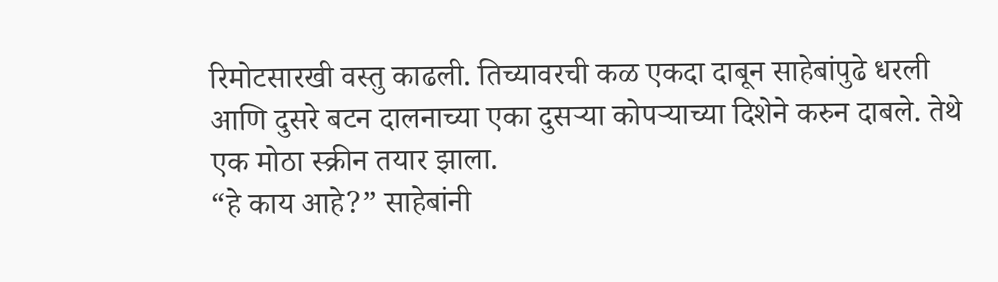रिमोटसारखी वस्तु काढली. तिच्यावरची कळ एकदा दाबून साहेबांपुढे धरली आणि दुसरे बटन दालनाच्या एका दुसऱ्या कोपऱ्याच्या दिशेने करुन दाबले. तेथे एक मोठा स्क्रीन तयार झाला.
“हे काय आहे?” साहेबांनी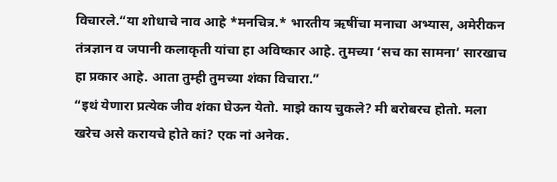विचारले.“या शोधाचे नाव आहे *मनचित्र.* भारतीय ऋषींचा मनाचा अभ्यास, अमेरीकन तंत्रज्ञान व जपानी कलाकृती यांचा हा अविष्कार आहे. तुमच्या ‘सच का सामना’ सारखाच हा प्रकार आहे. आता तुम्ही तुमच्या शंका विचारा.”
“इथं येणारा प्रत्येक जीव शंका घेऊन येतो. माझे काय चुकले? मी बरोबरच होतो. मला खरेच असे करायचे होते कां? एक नां अनेक.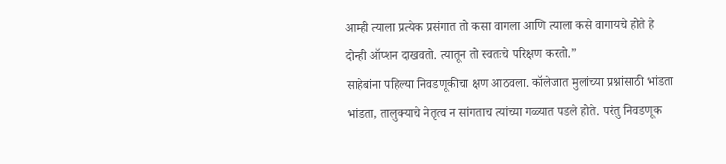आम्ही त्याला प्रत्येक प्रसंगात तो कसा वागला आणि त्याला कसे वागायचे होते हे दोन्ही ऑप्शन दाखवतो. त्यातून तो स्वतःचे परिक्षण करतो.”
साहेबांना पहिल्या निवडणूकीचा क्षण आठवला. कॉलेजात मुलांच्या प्रश्नांसाठी भांडता भांडता, तालुक्याचे नेतृत्व न सांगताच त्यांच्या गळ्यात पडले होते. परंतु निवडणूक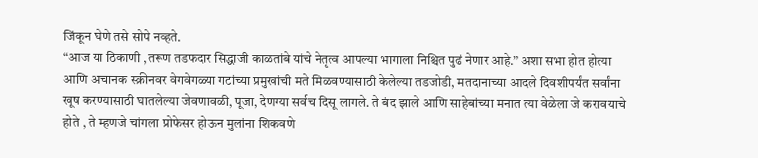जिंकून घेणे तसे सोपे नव्हते.
“आज या ठिकाणी ,तरूण तडफदार सिद्धाजी काळतांबे यांचे नेतृत्व आपल्या भागाला निश्चित पुढं नेणार आहे.” अशा सभा होत होत्या आणि अचानक स्क्रीनवर वेगवेगळ्या गटांच्या प्रमुखांची मते मिळवण्यासाठी केलेल्या तडजोडी, मतदानाच्या आदले दिवशीपर्यंत सर्वांना खूष करण्यासाठी घातलेल्या जेवणावळी, पूजा, देणग्या सर्वच दिसू लागले. ते बंद झाले आणि साहेबांच्या मनात त्या वेळेला जे करावयाचे होते , ते म्हणजे चांगला प्रोफेसर होऊन मुलांना शिकवणे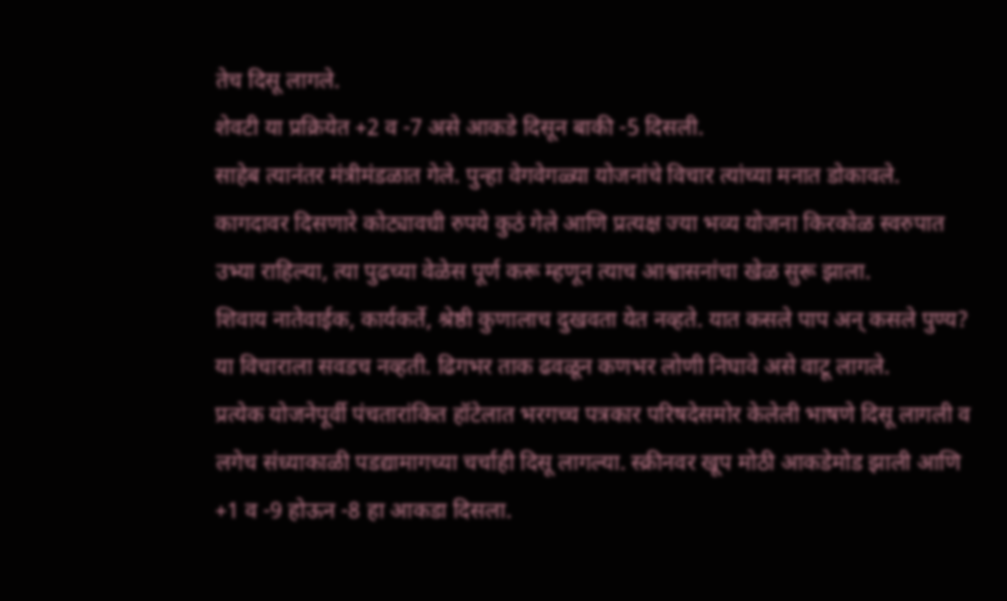तेच दिसू लागले.
शेवटी या प्रक्रियेत +2 व -7 असे आकडे दिसून बाकी -5 दिसली.
साहेब त्यानंतर मंत्रीमंडळात गेले. पुन्हा वेगवेगळ्या योजनांचे विचार त्यांच्या मनात डोकावले. कागदावर दिसणारे कोट्यावधी रुपये कुठं गेले आणि प्रत्यक्ष ज्या भव्य योजना किरकोळ स्वरुपात उभ्या राहिल्या, त्या पुढच्या वेळेस पूर्ण करू म्हणून त्याच आश्वासनांचा खेळ सुरू झाला.
शिवाय नातेवाईक, कार्यकर्ते, श्रेष्ठी कुणालाच दुखवता येत नव्हते. यात कसले पाप अन् कसले पुण्य? या विचाराला सवडच नव्हती. ढिगभर ताक ढवळून कणभर लोणी निघावे असे वाटू लागले.
प्रत्येक योजनेपूर्वी पंचतारांकित हॉटेलात भरगच्च पत्रकार परिषदेसमोर केलेली भाषणे दिसू लागली व लगेच संध्याकाळी पडद्यामागच्या चर्चाही दिसू लागल्या. स्क्रीनवर खूप मोठी आकडेमोड झाली आणि +1 व -9 होऊन -8 हा आकडा दिसला.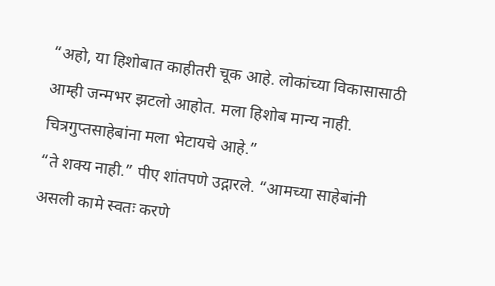“अहो, या हिशोबात काहीतरी चूक आहे. लोकांच्या विकासासाठी आम्ही जन्मभर झटलो आहोत. मला हिशोब मान्य नाही. चित्रगुप्तसाहेबांना मला भेटायचे आहे.”
“ते शक्य नाही.” पीए शांतपणे उद्गारले. “आमच्या साहेबांनी असली कामे स्वतः करणे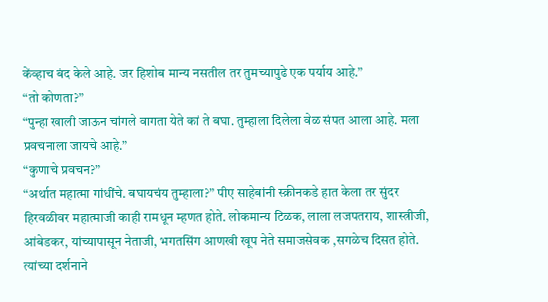केंव्हाच बंद केले आहे. जर हिशोब मान्य नसतील तर तुमच्यापुढे एक पर्याय आहे.”
“तो कोणता?”
“पुन्हा खाली जाऊन चांगले वागता येते कां ते बघा. तुम्हाला दिलेला वेळ संपत आला आहे. मला प्रवचनाला जायचे आहे.”
“कुणाचे प्रवचन?”
“अर्थात महात्मा गांधींचे. बघायचंय तुम्हाला?” पीए साहेबांनी स्क्रीनकडे हात केला तर सुंदर हिरवळीवर महात्माजी काही रामधून म्हणत होते. लोकमान्य टिळक, लाला लजपतराय, शास्त्रीजी, आंबेडकर, यांच्यापासून नेताजी, भगतसिंग आणखी खूप नेते समाजसेवक ,सगळेच दिसत होते. त्यांच्या दर्शनाने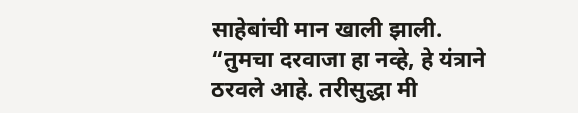साहेबांची मान खाली झाली.
“तुमचा दरवाजा हा नव्हे, हे यंत्राने ठरवले आहे. तरीसुद्धा मी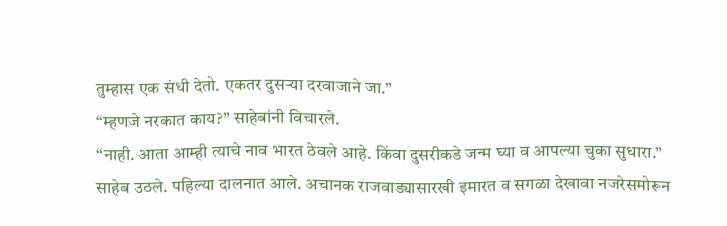तुम्हास एक संधी देतो. एकतर दुसऱ्या दरवाजाने जा.”
“म्हणजे नरकात काय?” साहेबांनी विचारले.
“नाही. आता आम्ही त्याचे नाव भारत ठेवले आहे. किंवा दुसरीकडे जन्म घ्या व आपल्या चुका सुधारा.”
साहेब उठले. पहिल्या दालनात आले. अचानक राजवाड्यासारखी इमारत व सगळा देखावा नजरेसमोरून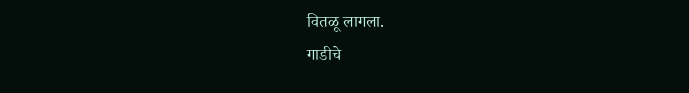वितळू लागला.
गाडीचे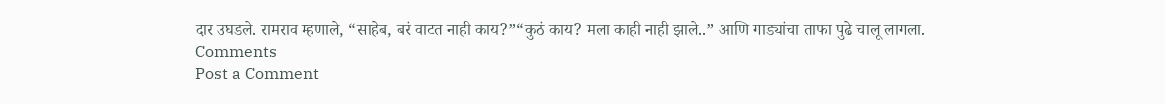दार उघडले. रामराव म्हणाले, “साहेब, बरं वाटत नाही काय?”“कुठं काय? मला काही नाही झाले..” आणि गाड्यांचा ताफा पुढे चालू लागला.
Comments
Post a Comment